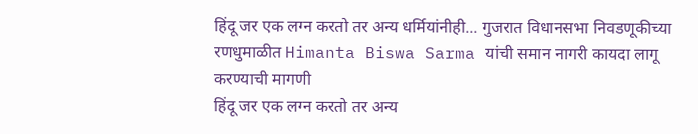हिंदू जर एक लग्न करतो तर अन्य धर्मियांनीही... गुजरात विधानसभा निवडणूकीच्या रणधुमाळीत Himanta Biswa Sarma यांची समान नागरी कायदा लागू करण्याची मागणी
हिंदू जर एक लग्न करतो तर अन्य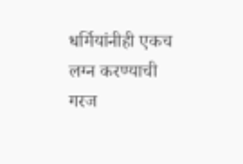धर्मियांनीही एकच लग्न करण्याची गरज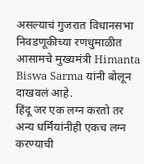असल्याचं गुजरात विधानसभा निवडणूकीच्या रणधुमाळीत आसामचे मुख्यमंत्री Himanta Biswa Sarma यांनी बोलून दाखवलं आहे.
हिंदू जर एक लग्न करतो तर अन्य धर्मियांनीही एकच लग्न करण्याची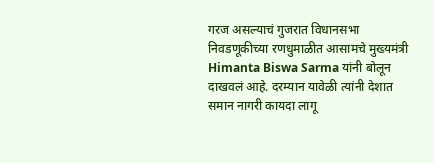गरज असल्याचं गुजरात विधानसभा निवडणूकीच्या रणधुमाळीत आसामचे मुख्यमंत्री Himanta Biswa Sarma यांनी बोलून दाखवलं आहे. दरम्यान यावेळी त्यांनी देशात समान नागरी कायदा लागू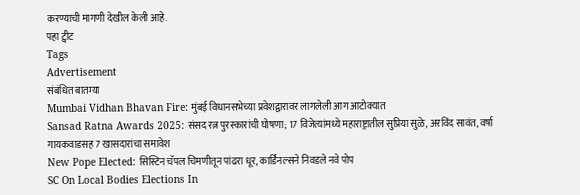करण्याची मागणी देखील केली आहे.
पहा ट्वीट
Tags
Advertisement
संबंधित बातम्या
Mumbai Vidhan Bhavan Fire: मुंबई विधानसभेच्या प्रवेशद्वारावर लागलेली आग आटोक्यात
Sansad Ratna Awards 2025: संसद रत्न पुरस्कारांची घोषणा; 17 विजेत्यांमध्ये महाराष्ट्रातील सुप्रिया सुळे, अरविंद सावंत, वर्षा गायकवाडसह 7 खासदारांचा समावेश
New Pope Elected: सिस्टिन चॅपल चिमणीतून पांढरा धूर, कार्डिनल्सने निवडले नवे पोप
SC On Local Bodies Elections In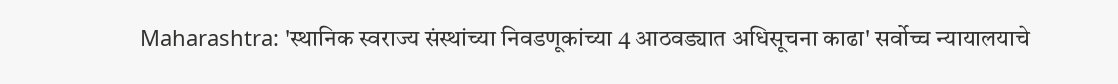Maharashtra: 'स्थानिक स्वराज्य संस्थांच्या निवडणूकांच्या 4 आठवड्यात अधिसूचना काढा' सर्वोच्च न्यायालयाचे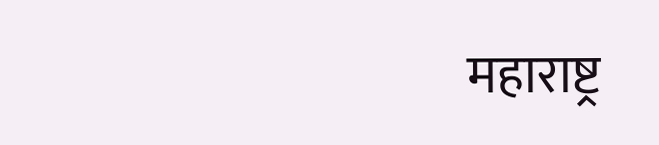महाराष्ट्र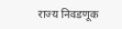राज्य निवडणूक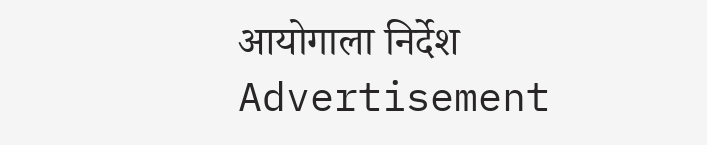आयोगाला निर्देश
Advertisement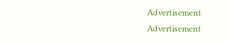Advertisement
Advertisement